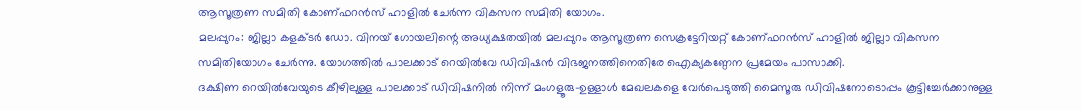ആസൂത്രണ സമിതി കോണ്ഫറൻസ് ഹാളിൽ ചേർന്ന വികസന സമിതി യോഗം.
മലപ്പുറം: ജില്ലാ കളക്ടർ ഡോ. വിനയ് ഗോയലിന്റെ അധ്യക്ഷതയിൽ മലപ്പുറം ആസൂത്രണ സെക്രട്ടേറിയറ്റ് കോണ്ഫറൻസ് ഹാളിൽ ജില്ലാ വികസന സമിതിയോഗം ചേർന്നു. യോഗത്തിൽ പാലക്കാട് റെയിൽവേ ഡിവിഷൻ വിഭജനത്തിനെതിരേ ഐക്യകണ്ഠേന പ്രമേയം പാസാക്കി.
ദക്ഷിണ റെയിൽവേയുടെ കീഴിലുള്ള പാലക്കാട് ഡിവിഷനിൽ നിന്ന് മംഗളൂരു-ഉള്ളാൾ മേഖലകളെ വേർപെടുത്തി മൈസൂരു ഡിവിഷനോടൊപ്പം കൂട്ടിച്ചേർക്കാനുള്ള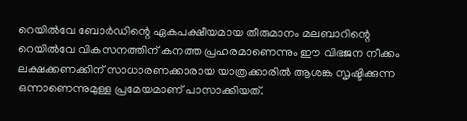റെയിൽവേ ബോർഡിന്റെ ഏകപക്ഷീയമായ തീരുമാനം മലബാറിന്റെ റെയിൽവേ വികസനത്തിന് കനത്ത പ്രഹരമാണെന്നും ഈ വിഭജന നീക്കം ലക്ഷക്കണക്കിന് സാധാരണക്കാരായ യാത്രക്കാരിൽ ആശങ്ക സൃഷ്ടിക്കുന്ന ഒന്നാണെന്നുമുള്ള പ്രമേയമാണ് പാസാക്കിയത്.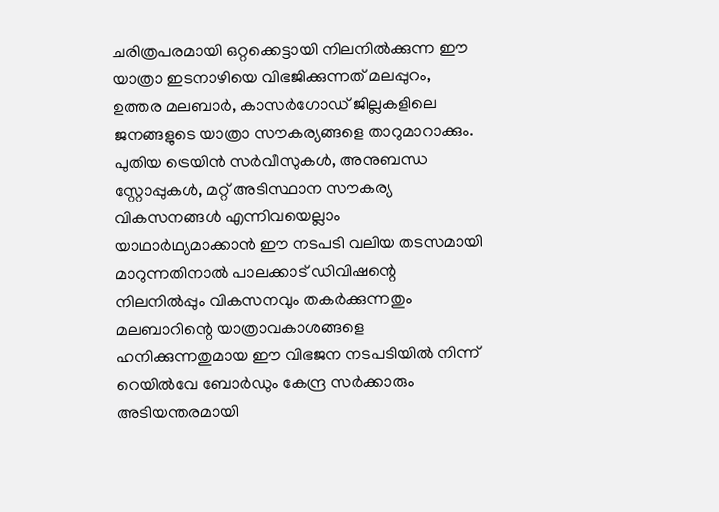ചരിത്രപരമായി ഒറ്റക്കെട്ടായി നിലനിൽക്കുന്ന ഈ യാത്രാ ഇടനാഴിയെ വിഭജിക്കുന്നത് മലപ്പുറം, ഉത്തര മലബാർ, കാസർഗോഡ് ജില്ലകളിലെ ജനങ്ങളുടെ യാത്രാ സൗകര്യങ്ങളെ താറുമാറാക്കും. പുതിയ ട്രെയിൻ സർവീസുകൾ, അനുബന്ധ സ്റ്റോപ്പുകൾ, മറ്റ് അടിസ്ഥാന സൗകര്യ വികസനങ്ങൾ എന്നിവയെല്ലാം യാഥാർഥ്യമാക്കാൻ ഈ നടപടി വലിയ തടസമായി മാറുന്നതിനാൽ പാലക്കാട് ഡിവിഷന്റെ നിലനിൽപ്പും വികസനവും തകർക്കുന്നതും മലബാറിന്റെ യാത്രാവകാശങ്ങളെ ഹനിക്കുന്നതുമായ ഈ വിഭജന നടപടിയിൽ നിന്ന് റെയിൽവേ ബോർഡും കേന്ദ്ര സർക്കാരും അടിയന്തരമായി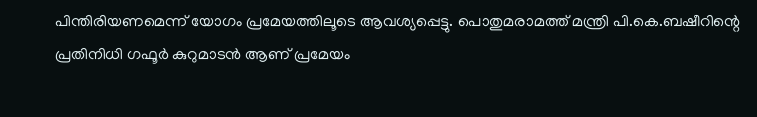പിന്തിരിയണമെന്ന് യോഗം പ്രമേയത്തിലൂടെ ആവശ്യപ്പെട്ടു. പൊതുമരാമത്ത് മന്ത്രി പി.കെ.ബഷീറിന്റെ പ്രതിനിധി ഗഫൂർ കുറുമാടൻ ആണ് പ്രമേയം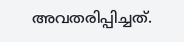അവതരിപ്പിച്ചത്.